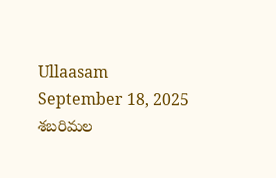Ullaasam
September 18, 2025
శబరిమల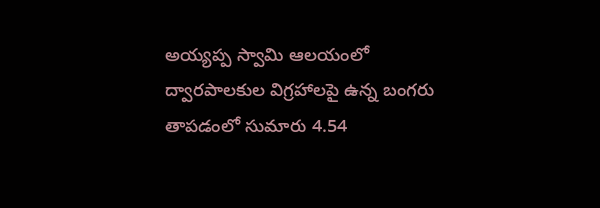అయ్యప్ప స్వామి ఆలయంలో ద్వారపాలకుల విగ్రహాలపై ఉన్న బంగరు తాపడంలో సుమారు 4.54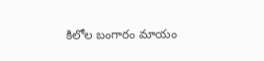కిలోల బంగారం మాయం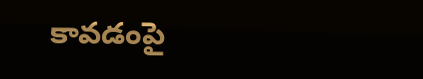కావడంపై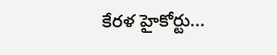కేరళ హైకోర్టు...